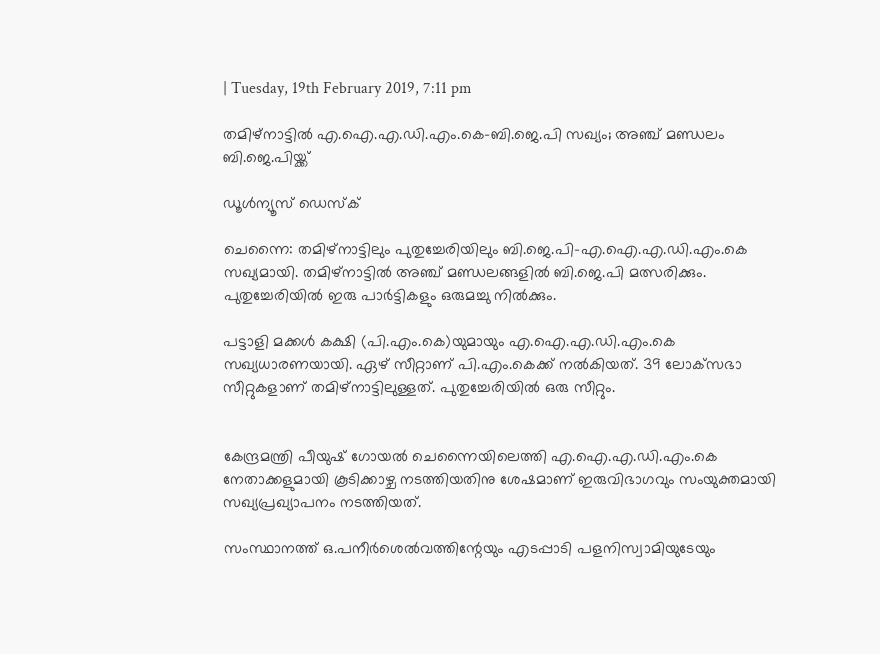| Tuesday, 19th February 2019, 7:11 pm

തമിഴ്‌നാട്ടില്‍ എ.ഐ.എ.ഡി.എം.കെ-ബി.ജെ.പി സഖ്യം; അഞ്ച് മണ്ഡലം ബി.ജെ.പിയ്ക്ക്

ഡൂള്‍ന്യൂസ് ഡെസ്‌ക്

ചെന്നൈ: തമിഴ്‌നാട്ടിലും പുതുച്ചേരിയിലും ബി.ജെ.പി-എ.ഐ.എ.ഡി.എം.കെ സഖ്യമായി. തമിഴ്‌നാട്ടില്‍ അഞ്ച് മണ്ഡലങ്ങളില്‍ ബി.ജെ.പി മത്സരിക്കും. പുതുച്ചേരിയില്‍ ഇരു പാര്‍ട്ടികളും ഒരുമച്ചു നില്‍ക്കും.

പട്ടാളി മക്കള്‍ കക്ഷി (പി.എം.കെ)യുമായും എ.ഐ.എ.ഡി.എം.കെ സഖ്യധാരണയായി. ഏഴ് സീറ്റാണ് പി.എം.കെക്ക് നല്‍കിയത്. 39 ലോക്‌സഭാ സീറ്റുകളാണ് തമിഴ്‌നാട്ടിലുള്ളത്. പുതുച്ചേരിയില്‍ ഒരു സീറ്റും.


കേന്ദ്രമന്ത്രി പീയുഷ് ഗോയല്‍ ചെന്നൈയിലെത്തി എ.ഐ.എ.ഡി.എം.കെ നേതാക്കളുമായി കൂടിക്കാഴ്ച നടത്തിയതിനു ശേഷമാണ് ഇരുവിഭാഗവും സംയുക്തമായി സഖ്യപ്രഖ്യാപനം നടത്തിയത്.

സംസ്ഥാനത്ത് ഒ.പനീര്‍ശെല്‍വത്തിന്റേയും എടപ്പാടി പളനിസ്വാമിയുടേയും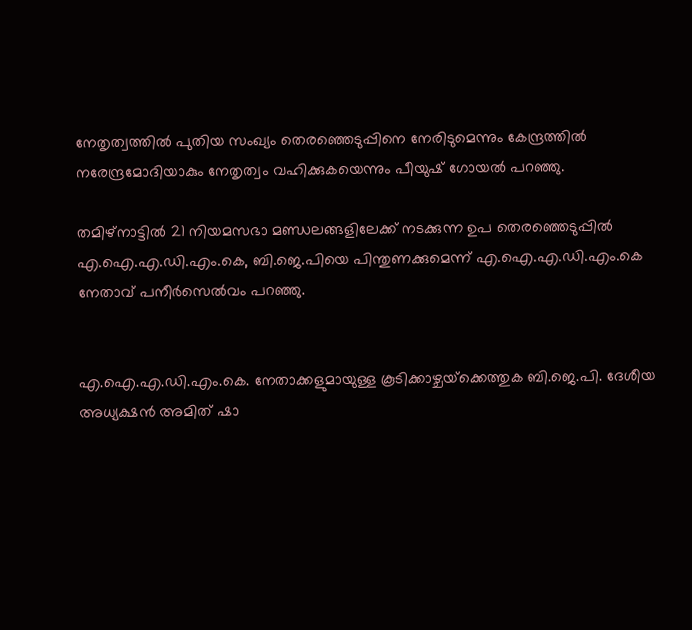നേതൃത്വത്തില്‍ പുതിയ സംഖ്യം തെരഞ്ഞെടുപ്പിനെ നേരിടുമെന്നും കേന്ദ്രത്തില്‍ നരേന്ദ്രമോദിയാകും നേതൃത്വം വഹിക്കുകയെന്നും പീയുഷ് ഗോയല്‍ പറഞ്ഞു.

തമിഴ്‌നാട്ടില്‍ 21 നിയമസഭാ മണ്ഡലങ്ങളിലേക്ക് നടക്കുന്ന ഉപ തെരഞ്ഞെടുപ്പില്‍ എ.ഐ.എ.ഡി.എം.കെ, ബി.ജെ.പിയെ പിന്തുണക്കുമെന്ന് എ.ഐ.എ.ഡി.എം.കെ നേതാവ് പനീര്‍സെല്‍വം പറഞ്ഞു.


എ.ഐ.എ.ഡി.എം.കെ. നേതാക്കളുമായുള്ള കൂടിക്കാഴ്ചയ്‌ക്കെത്തുക ബി.ജെ.പി. ദേശീയ അധ്യക്ഷന്‍ അമിത് ഷാ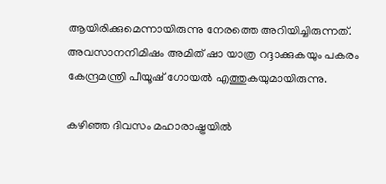ആയിരിക്കുമെന്നായിരുന്നു നേരത്തെ അറിയിച്ചിരുന്നത്. അവസാനനിമിഷം അമിത് ഷാ യാത്ര റദ്ദാക്കുകയും പകരം കേന്ദ്രമന്ത്രി പീയൂഷ് ഗോയല്‍ എത്തുകയുമായിരുന്നു.

കഴിഞ്ഞ ദിവസം മഹാരാഷ്ട്രയില്‍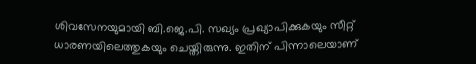ശിവസേനയുമായി ബി.ജെ.പി. സഖ്യം പ്രഖ്യാപിക്കുകയും സീറ്റ് ധാരണയിലെത്തുകയും ചെയ്തിരുന്നു. ഇതിന് പിന്നാലെയാണ്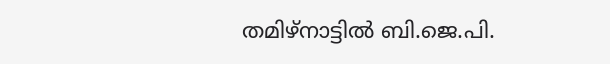തമിഴ്‌നാട്ടില്‍ ബി.ജെ.പി.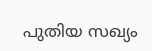പുതിയ സഖ്യം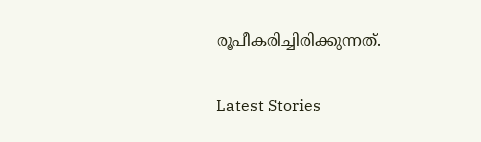രൂപീകരിച്ചിരിക്കുന്നത്.

Latest Stories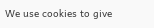We use cookies to give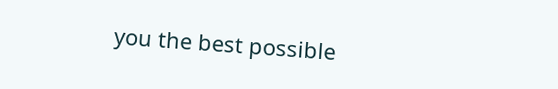you the best possible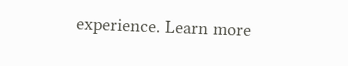experience. Learn more